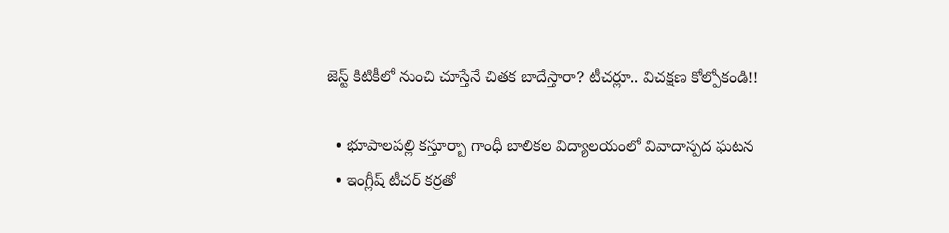జెస్ట్ కిటికీలో నుంచి చూస్తేనే చితక బాదేస్తారా? టీచర్లూ.. విచక్షణ కోల్పోకండి!!

  • భూపాలపల్లి కస్తూర్బా గాంధీ బాలికల విద్యాలయంలో వివాదాస్పద ఘటన
  • ఇంగ్లీష్‌ టీచర్‌ కర్రతో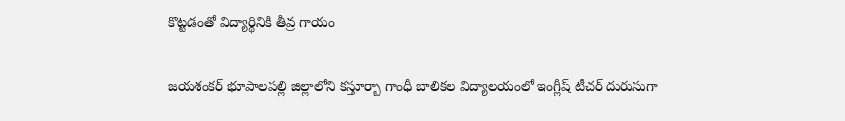కొట్టడంతో విద్యార్థినికి తీవ్ర గాయం

జయశంకర్‌ భూపాలపల్లి జిల్లాలోని కస్తూర్బా గాంధీ బాలికల విద్యాలయంలో ఇంగ్లీష్‌ టీచర్‌ దురుసుగా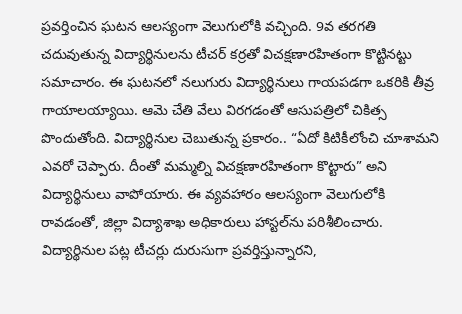ప్రవర్తించిన ఘటన ఆలస్యంగా వెలుగులోకి వచ్చింది. 9వ తరగతి చదువుతున్న విద్యార్థినులను టీచర్‌ కర్రతో విచక్షణారహితంగా కొట్టినట్టు సమాచారం. ఈ ఘటనలో నలుగురు విద్యార్థినులు గాయపడగా ఒకరికి తీవ్ర గాయాలయ్యాయి. ఆమె చేతి వేలు విరగడంతో ఆసుపత్రిలో చికిత్స పొందుతోంది. విద్యార్థినుల చెబుతున్న ప్రకారం.. “ఏదో కిటికీలోంచి చూశామని ఎవరో చెప్పారు. దీంతో మమ్మల్ని విచక్షణారహితంగా కొట్టారు” అని విద్యార్థినులు వాపోయారు. ఈ వ్యవహారం ఆలస్యంగా వెలుగులోకి రావడంతో, జిల్లా విద్యాశాఖ అధికారులు హాస్టల్‌ను పరిశీలించారు. విద్యార్థినుల పట్ల టీచర్లు దురుసుగా ప్రవర్తిస్తున్నారని,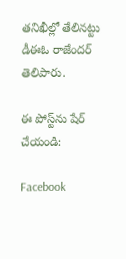తనిఖీల్లో తేలినట్టు డీఈఓ రాజేందర్‌ తెలిపారు.

ఈ పోస్ట్‌ను షేర్ చేయండి:

Facebook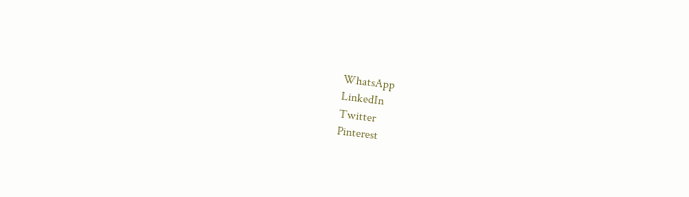WhatsApp
LinkedIn
Twitter
Pinterest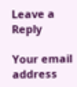Leave a Reply

Your email address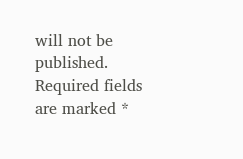will not be published. Required fields are marked *